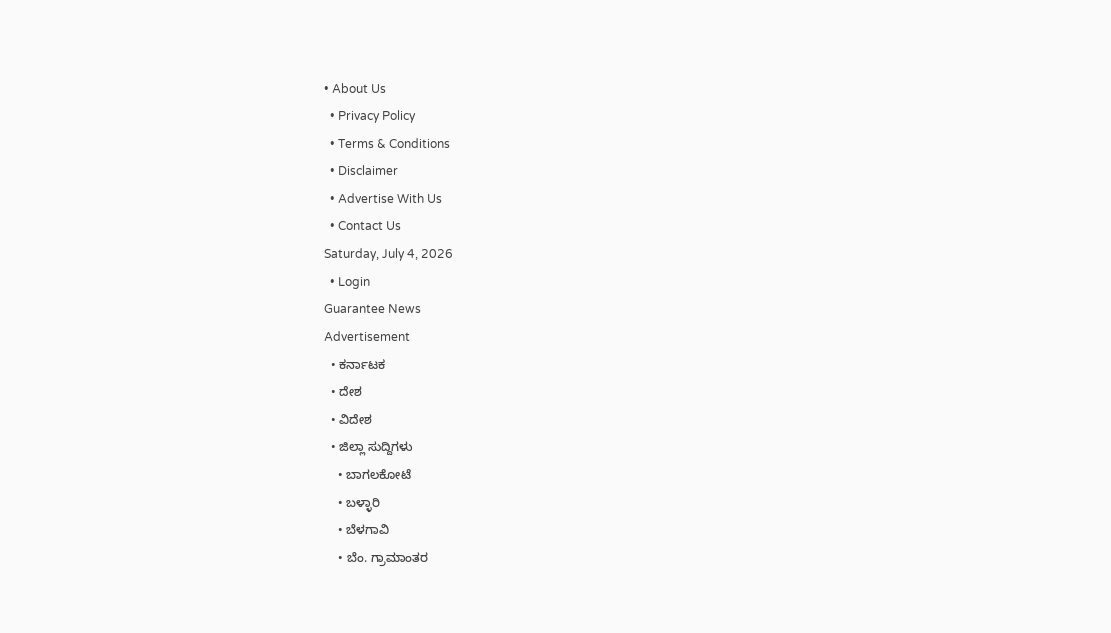• About Us
  • Privacy Policy
  • Terms & Conditions
  • Disclaimer
  • Advertise With Us
  • Contact Us
Saturday, July 4, 2026
  • Login
Guarantee News
Advertisement
  • ಕರ್ನಾಟಕ
  • ದೇಶ
  • ವಿದೇಶ
  • ಜಿಲ್ಲಾ ಸುದ್ದಿಗಳು
    • ಬಾಗಲಕೋಟೆ
    • ಬಳ್ಳಾರಿ
    • ಬೆಳಗಾವಿ
    • ಬೆಂ. ಗ್ರಾಮಾಂತರ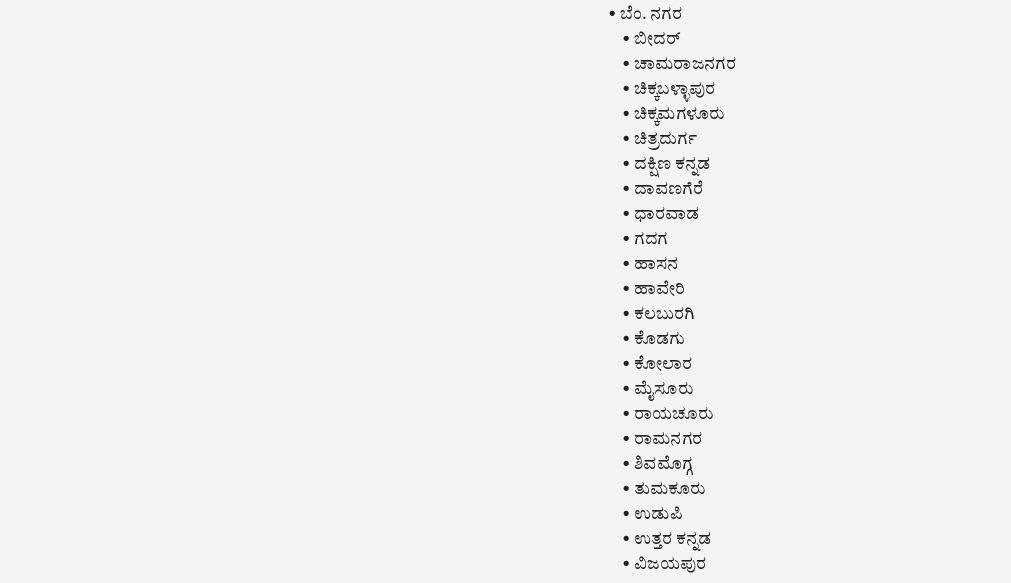• ಬೆಂ. ನಗರ
    • ಬೀದರ್
    • ಚಾಮರಾಜನಗರ
    • ಚಿಕ್ಕಬಳ್ಳಾಪುರ
    • ಚಿಕ್ಕಮಗಳೂರು
    • ಚಿತ್ರದುರ್ಗ
    • ದಕ್ಷಿಣ ಕನ್ನಡ
    • ದಾವಣಗೆರೆ
    • ಧಾರವಾಡ
    • ಗದಗ
    • ಹಾಸನ
    • ಹಾವೇರಿ
    • ಕಲಬುರಗಿ
    • ಕೊಡಗು
    • ಕೋಲಾರ
    • ಮೈಸೂರು
    • ರಾಯಚೂರು
    • ರಾಮನಗರ
    • ಶಿವಮೊಗ್ಗ
    • ತುಮಕೂರು
    • ಉಡುಪಿ
    • ಉತ್ತರ ಕನ್ನಡ
    • ವಿಜಯಪುರ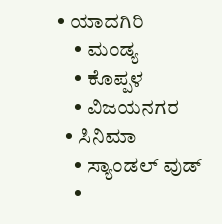• ಯಾದಗಿರಿ
    • ಮಂಡ್ಯ
    • ಕೊಪ್ಪಳ
    • ವಿಜಯನಗರ
  • ಸಿನಿಮಾ
    • ಸ್ಯಾಂಡಲ್ ವುಡ್
    •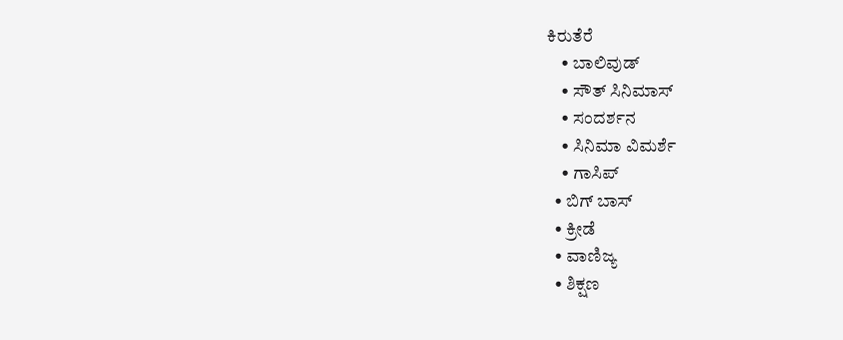ಕಿರುತೆರೆ
    • ಬಾಲಿವುಡ್
    • ಸೌತ್ ಸಿನಿಮಾಸ್
    • ಸಂದರ್ಶನ
    • ಸಿನಿಮಾ ವಿಮರ್ಶೆ
    • ಗಾಸಿಪ್
  • ಬಿಗ್ ಬಾಸ್
  • ಕ್ರೀಡೆ
  • ವಾಣಿಜ್ಯ
  • ಶಿಕ್ಷಣ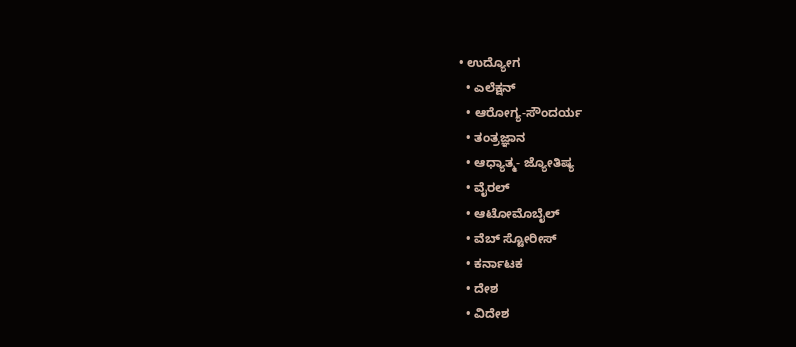• ಉದ್ಯೋಗ
  • ಎಲೆಕ್ಷನ್
  • ಆರೋಗ್ಯ-ಸೌಂದರ್ಯ
  • ತಂತ್ರಜ್ಞಾನ
  • ಆಧ್ಯಾತ್ಮ- ಜ್ಯೋತಿಷ್ಯ
  • ವೈರಲ್
  • ಆಟೋಮೊಬೈಲ್
  • ವೆಬ್ ಸ್ಟೋರೀಸ್
  • ಕರ್ನಾಟಕ
  • ದೇಶ
  • ವಿದೇಶ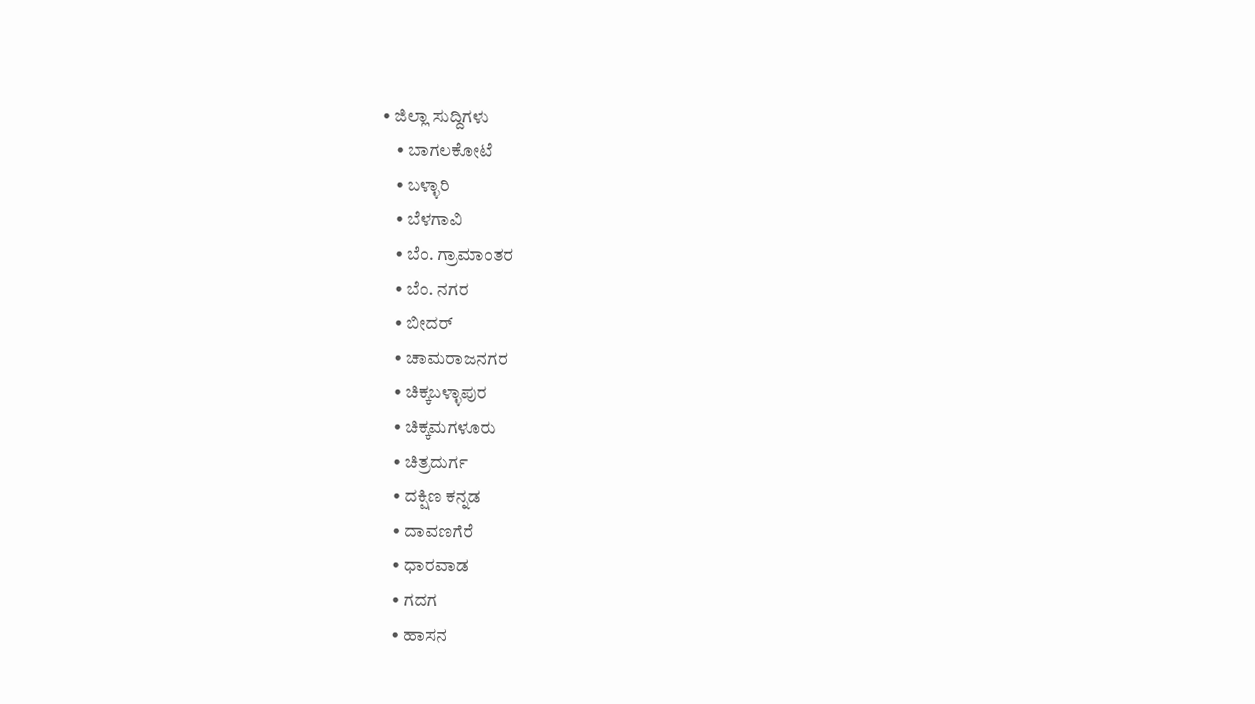• ಜಿಲ್ಲಾ ಸುದ್ದಿಗಳು
    • ಬಾಗಲಕೋಟೆ
    • ಬಳ್ಳಾರಿ
    • ಬೆಳಗಾವಿ
    • ಬೆಂ. ಗ್ರಾಮಾಂತರ
    • ಬೆಂ. ನಗರ
    • ಬೀದರ್
    • ಚಾಮರಾಜನಗರ
    • ಚಿಕ್ಕಬಳ್ಳಾಪುರ
    • ಚಿಕ್ಕಮಗಳೂರು
    • ಚಿತ್ರದುರ್ಗ
    • ದಕ್ಷಿಣ ಕನ್ನಡ
    • ದಾವಣಗೆರೆ
    • ಧಾರವಾಡ
    • ಗದಗ
    • ಹಾಸನ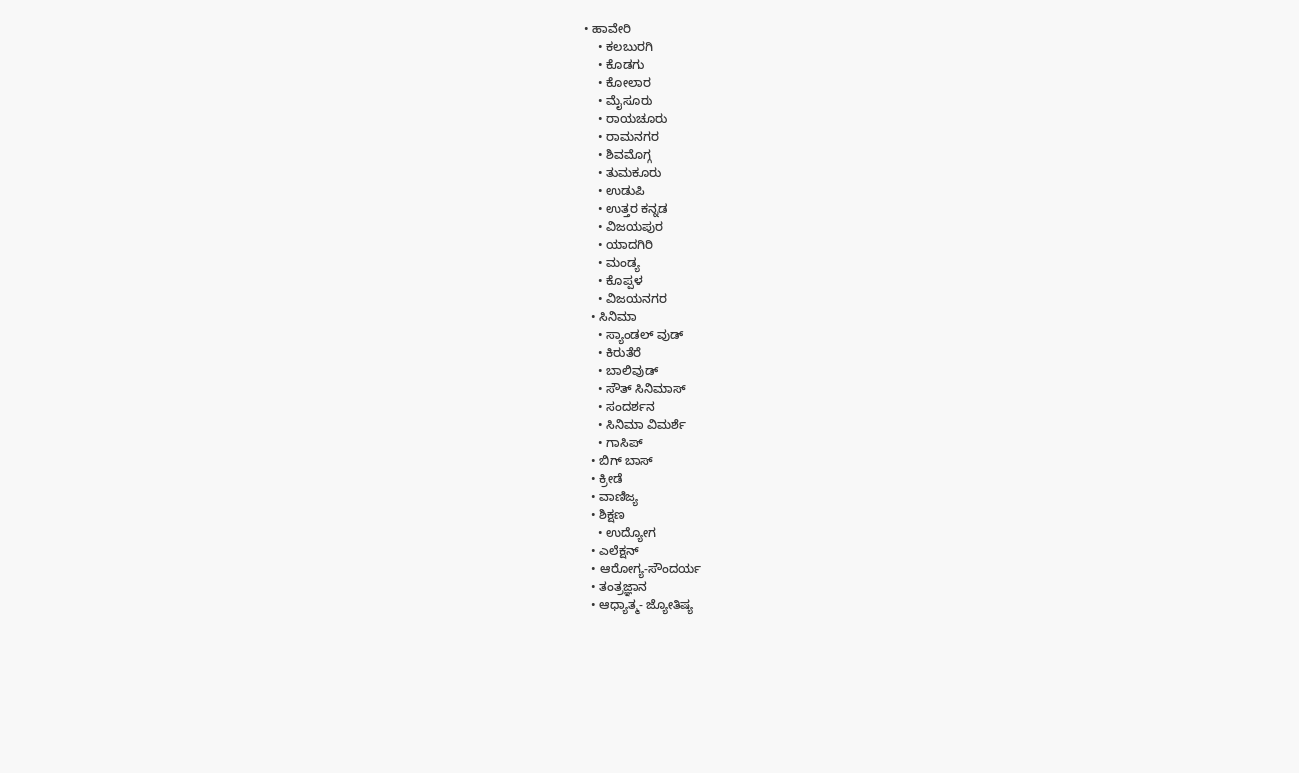• ಹಾವೇರಿ
    • ಕಲಬುರಗಿ
    • ಕೊಡಗು
    • ಕೋಲಾರ
    • ಮೈಸೂರು
    • ರಾಯಚೂರು
    • ರಾಮನಗರ
    • ಶಿವಮೊಗ್ಗ
    • ತುಮಕೂರು
    • ಉಡುಪಿ
    • ಉತ್ತರ ಕನ್ನಡ
    • ವಿಜಯಪುರ
    • ಯಾದಗಿರಿ
    • ಮಂಡ್ಯ
    • ಕೊಪ್ಪಳ
    • ವಿಜಯನಗರ
  • ಸಿನಿಮಾ
    • ಸ್ಯಾಂಡಲ್ ವುಡ್
    • ಕಿರುತೆರೆ
    • ಬಾಲಿವುಡ್
    • ಸೌತ್ ಸಿನಿಮಾಸ್
    • ಸಂದರ್ಶನ
    • ಸಿನಿಮಾ ವಿಮರ್ಶೆ
    • ಗಾಸಿಪ್
  • ಬಿಗ್ ಬಾಸ್
  • ಕ್ರೀಡೆ
  • ವಾಣಿಜ್ಯ
  • ಶಿಕ್ಷಣ
    • ಉದ್ಯೋಗ
  • ಎಲೆಕ್ಷನ್
  • ಆರೋಗ್ಯ-ಸೌಂದರ್ಯ
  • ತಂತ್ರಜ್ಞಾನ
  • ಆಧ್ಯಾತ್ಮ- ಜ್ಯೋತಿಷ್ಯ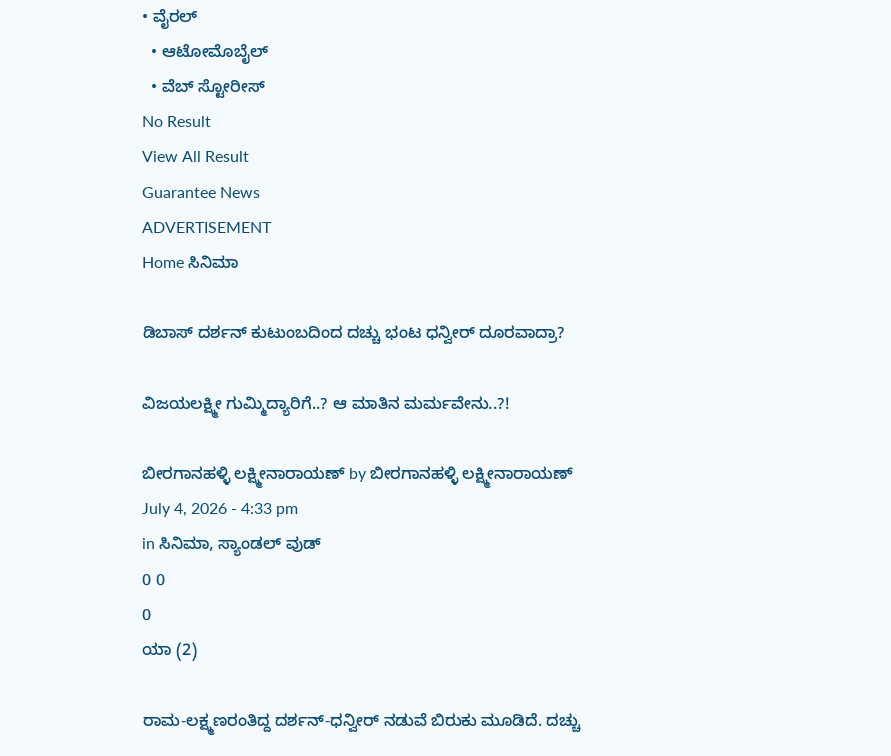• ವೈರಲ್
  • ಆಟೋಮೊಬೈಲ್
  • ವೆಬ್ ಸ್ಟೋರೀಸ್
No Result
View All Result
Guarantee News
ADVERTISEMENT
Home ಸಿನಿಮಾ

ಡಿಬಾಸ್ ದರ್ಶನ್ ಕುಟುಂಬದಿಂದ ದಚ್ಚು ಭಂಟ ಧನ್ವೀರ್ ದೂರವಾದ್ರಾ?

ವಿಜಯಲಕ್ಷ್ಮೀ ಗುಮ್ಮಿದ್ಯಾರಿಗೆ..? ಆ ಮಾತಿನ ಮರ್ಮವೇನು..?!

ಬೀರಗಾನಹಳ್ಳಿ ಲಕ್ಷ್ಮೀನಾರಾಯಣ್ by ಬೀರಗಾನಹಳ್ಳಿ ಲಕ್ಷ್ಮೀನಾರಾಯಣ್
July 4, 2026 - 4:33 pm
in ಸಿನಿಮಾ, ಸ್ಯಾಂಡಲ್ ವುಡ್
0 0
0
ಯಾ (2)

ರಾಮ-ಲಕ್ಷ್ಮಣರಂತಿದ್ದ ದರ್ಶನ್-ಧನ್ವೀರ್ ನಡುವೆ ಬಿರುಕು ಮೂಡಿದೆ. ದಚ್ಚು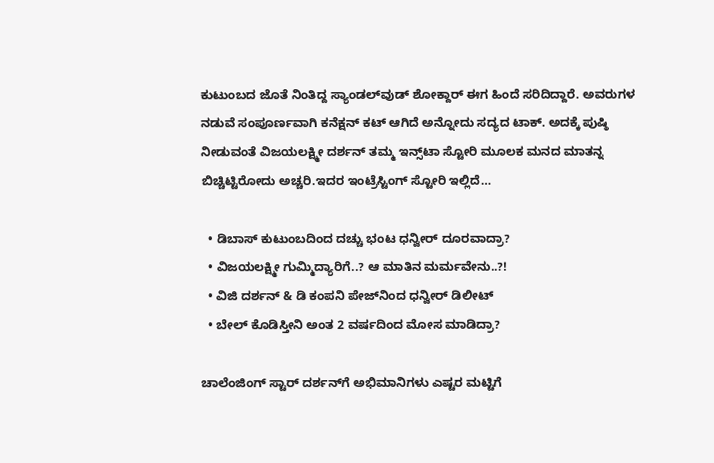ಕುಟುಂಬದ ಜೊತೆ ನಿಂತಿದ್ದ ಸ್ಯಾಂಡಲ್‌ವುಡ್ ಶೋಕ್ದಾರ್ ಈಗ ಹಿಂದೆ ಸರಿದಿದ್ದಾರೆ. ಅವರುಗಳ ನಡುವೆ ಸಂಪೂರ್ಣವಾಗಿ ಕನೆಕ್ಷನ್ ಕಟ್ ಆಗಿದೆ ಅನ್ನೋದು ಸದ್ಯದ ಟಾಕ್. ಅದಕ್ಕೆ ಪುಷ್ಠಿ ನೀಡುವಂತೆ ವಿಜಯಲಕ್ಷ್ಮೀ ದರ್ಶನ್ ತಮ್ಮ ಇನ್ಸ್‌ಟಾ ಸ್ಟೋರಿ ಮೂಲಕ ಮನದ ಮಾತನ್ನ ಬಿಚ್ಚಿಟ್ಟಿರೋದು ಅಚ್ಚರಿ.ಇದರ ಇಂಟ್ರೆಸ್ಟಿಂಗ್‌ ಸ್ಟೋರಿ ಇಲ್ಲಿದೆ…

  • ಡಿಬಾಸ್ ಕುಟುಂಬದಿಂದ ದಚ್ಚು ಭಂಟ ಧನ್ವೀರ್ ದೂರವಾದ್ರಾ?
  • ವಿಜಯಲಕ್ಷ್ಮೀ ಗುಮ್ಮಿದ್ಯಾರಿಗೆ..? ಆ ಮಾತಿನ ಮರ್ಮವೇನು..?!
  • ವಿಜಿ ದರ್ಶನ್ & ಡಿ ಕಂಪನಿ ಪೇಜ್‌‌ನಿಂದ ಧನ್ವೀರ್ ಡಿಲೀಟ್
  • ಬೇಲ್ ಕೊಡಿಸ್ತೀನಿ ಅಂತ 2 ವರ್ಷದಿಂದ ಮೋಸ ಮಾಡಿದ್ರಾ?

ಚಾಲೆಂಜಿಂಗ್ ಸ್ಟಾರ್ ದರ್ಶನ್‌ಗೆ ಅಭಿಮಾನಿಗಳು ಎಷ್ಟರ ಮಟ್ಟಿಗೆ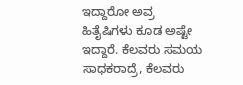ಇದ್ದಾರೋ ಅವ್ರ ಹಿತೈಷಿಗಳು ಕೂಡ ಅಷ್ಟೇ ಇದ್ದಾರೆ. ಕೆಲವರು ಸಮಯ ಸಾಧಕರಾದ್ರೆ, ಕೆಲವರು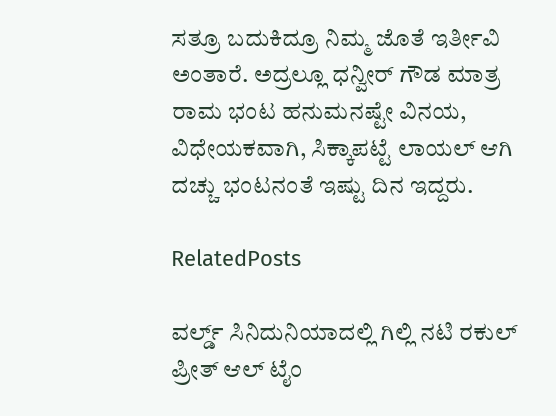ಸತ್ರೂ ಬದುಕಿದ್ರೂ ನಿಮ್ಮ ಜೊತೆ ಇರ್ತೀವಿ ಅಂತಾರೆ. ಅದ್ರಲ್ಲೂ ಧನ್ವೀರ್ ಗೌಡ ಮಾತ್ರ ರಾಮ ಭಂಟ ಹನುಮನಷ್ಟೇ ವಿನಯ, ವಿಧೇಯಕವಾಗಿ, ಸಿಕ್ಕಾಪಟ್ಟೆ ಲಾಯಲ್ ಆಗಿ ದಚ್ಚು ಭಂಟನಂತೆ ಇಷ್ಟು ದಿನ ಇದ್ದರು.

RelatedPosts

ವರ್ಲ್ಡ್ ಸಿನಿದುನಿಯಾದಲ್ಲಿ ಗಿಲ್ಲಿ ನಟಿ ರಕುಲ್ ಪ್ರೀತ್ ಆಲ್‌‌ ಟೈಂ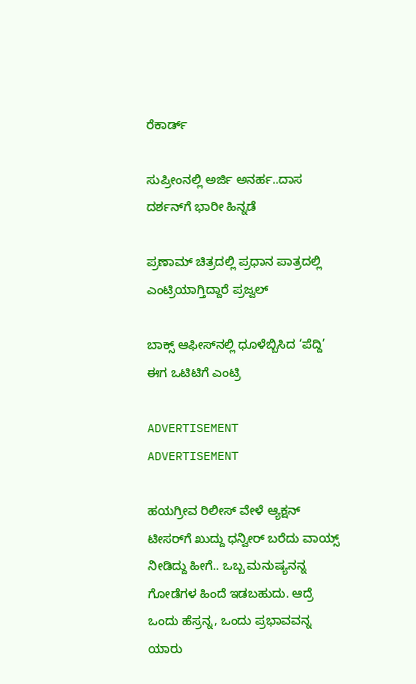ರೆಕಾರ್ಡ್

ಸುಪ್ರೀಂನಲ್ಲಿ ಅರ್ಜಿ ಅನರ್ಹ..ದಾಸ ದರ್ಶನ್‌ಗೆ ಭಾರೀ ಹಿನ್ನಡೆ

ಪ್ರಣಾಮ್‌ ಚಿತ್ರದಲ್ಲಿ ಪ್ರಧಾನ ಪಾತ್ರದಲ್ಲಿ ಎಂಟ್ರಿಯಾಗ್ತಿದ್ದಾರೆ ಪ್ರಜ್ವಲ್

ಬಾಕ್ಸ್ ಆಫೀಸ್‌ನಲ್ಲಿ ಧೂಳೆಬ್ಬಿಸಿದ ‘ಪೆದ್ದಿ’ ಈಗ ಒಟಿಟಿಗೆ ಎಂಟ್ರಿ

ADVERTISEMENT
ADVERTISEMENT

ಹಯಗ್ರೀವ ರಿಲೀಸ್ ವೇಳೆ ಆ್ಯಕ್ಷನ್ ಟೀಸರ್‌‌ಗೆ ಖುದ್ದು ಧನ್ವೀರ್ ಬರೆದು ವಾಯ್ಸ್ ನೀಡಿದ್ದು ಹೀಗೆ.. ಒಬ್ಬ ಮನುಷ್ಯನನ್ನ ಗೋಡೆಗಳ ಹಿಂದೆ ಇಡಬಹುದು. ಆದ್ರೆ ಒಂದು ಹೆಸ್ರನ್ನ, ಒಂದು ಪ್ರಭಾವವನ್ನ ಯಾರು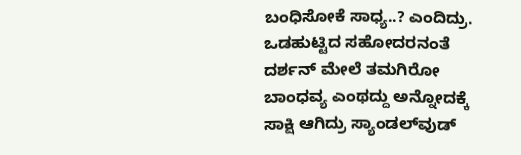ಬಂಧಿಸೋಕೆ ಸಾಧ್ಯ..? ಎಂದಿದ್ರು. ಒಡಹುಟ್ಟಿದ ಸಹೋದರನಂತೆ ದರ್ಶನ್ ಮೇಲೆ ತಮಗಿರೋ ಬಾಂಧವ್ಯ ಎಂಥದ್ದು ಅನ್ನೋದಕ್ಕೆ ಸಾಕ್ಷಿ ಆಗಿದ್ರು ಸ್ಯಾಂಡಲ್‌‌ವುಡ್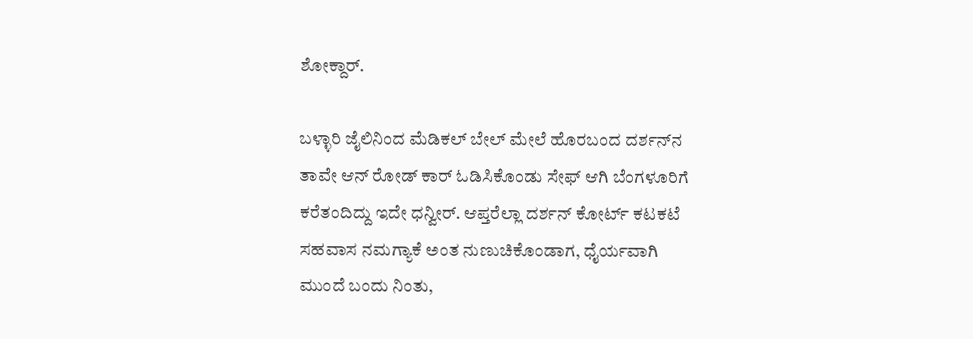ಶೋಕ್ದಾರ್.

ಬಳ್ಳಾರಿ ಜೈಲಿನಿಂದ ಮೆಡಿಕಲ್ ಬೇಲ್ ಮೇಲೆ ಹೊರಬಂದ ದರ್ಶನ್‌‌ನ ತಾವೇ ಆನ್ ರೋಡ್ ಕಾರ್‌ ಓಡಿಸಿಕೊಂಡು ಸೇಫ್ ಆಗಿ ಬೆಂಗಳೂರಿಗೆ ಕರೆತಂದಿದ್ದು ಇದೇ ಧನ್ವೀರ್. ಆಪ್ತರೆಲ್ಲಾ ದರ್ಶನ್ ಕೋರ್ಟ್ ಕಟಕಟೆ ಸಹವಾಸ ನಮಗ್ಯಾಕೆ ಅಂತ ನುಣುಚಿಕೊಂಡಾಗ, ಧೈರ್ಯವಾಗಿ ಮುಂದೆ ಬಂದು ನಿಂತು,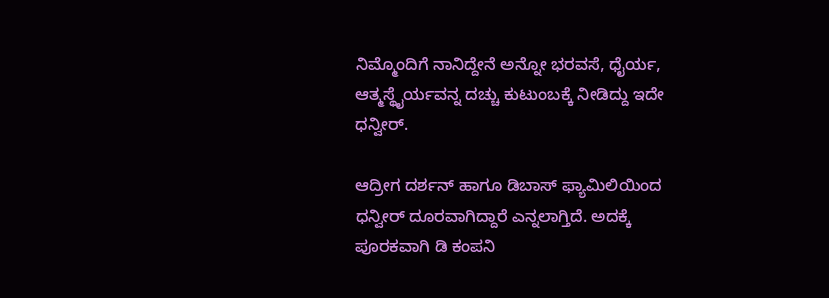ನಿಮ್ಮೊಂದಿಗೆ ನಾನಿದ್ದೇನೆ ಅನ್ನೋ ಭರವಸೆ, ಧೈರ್ಯ, ಆತ್ಮಸ್ಥೈರ್ಯವನ್ನ ದಚ್ಚು ಕುಟುಂಬಕ್ಕೆ ನೀಡಿದ್ದು ಇದೇ ಧನ್ವೀರ್.

ಆದ್ರೀಗ ದರ್ಶನ್ ಹಾಗೂ ಡಿಬಾಸ್ ಫ್ಯಾಮಿಲಿಯಿಂದ ಧನ್ವೀರ್ ದೂರವಾಗಿದ್ದಾರೆ ಎನ್ನಲಾಗ್ತಿದೆ. ಅದಕ್ಕೆ ಪೂರಕವಾಗಿ ಡಿ ಕಂಪನಿ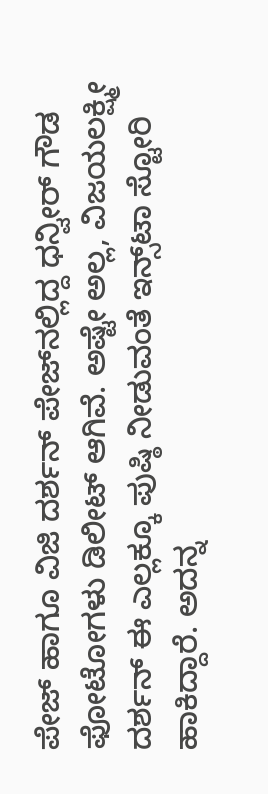ಪೇಜ್ ಹಾಗೂ ವಿಜಿ ದರ್ಶನ್ ಪೇಜ್‌‌ನಲ್ಲಿದ್ದ ಧನ್ವೀರ್ ಗೌಡ ಫೋಟೋಗಳು ಡಿಲೀಟ್ ಆಗಿವೆ. ಅಷ್ಟೇ ಅಲ್ಲ, ವಿಜಯಲಕ್ಷ್ಮೀ ದರ್ಶನ್ ಈ ಎಲ್ಲಕ್ಕೂ ಪುಷ್ಠಿ ನೀಡುವಂತೆ ಇನ್ಸ್‌ಟಾ ಸ್ಟೋರಿ ಹಾಕಿದ್ದಾರೆ. ಅದನ್ನ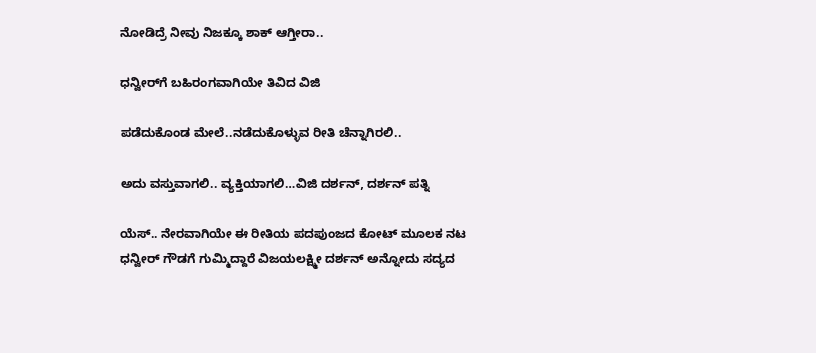ನೋಡಿದ್ರೆ ನೀವು ನಿಜಕ್ಕೂ ಶಾಕ್ ಆಗ್ತೀರಾ..

ಧನ್ವೀರ್‌‌ಗೆ ಬಹಿರಂಗವಾಗಿಯೇ ತಿವಿದ ವಿಜಿ

ಪಡೆದುಕೊಂಡ ಮೇಲೆ..ನಡೆದುಕೊಳ್ಳುವ ರೀತಿ ಚೆನ್ನಾಗಿರಲಿ..

ಅದು ವಸ್ತುವಾಗಲಿ.. ವ್ಯಕ್ತಿಯಾಗಲಿ…ವಿಜಿ ದರ್ಶನ್, ದರ್ಶನ್ ಪತ್ನಿ

ಯೆಸ್.. ನೇರವಾಗಿಯೇ ಈ ರೀತಿಯ ಪದಪುಂಜದ ಕೋಟ್ ಮೂಲಕ ನಟ ಧನ್ವೀರ್ ಗೌಡಗೆ ಗುಮ್ಮಿದ್ದಾರೆ ವಿಜಯಲಕ್ಷ್ಮೀ ದರ್ಶನ್ ಅನ್ನೋದು ಸದ್ಯದ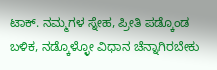ಟಾಕ್. ನಮ್ಮಗಳ ಸ್ನೇಹ, ಪ್ರೀತಿ ಪಡ್ಕೊಂಡ ಬಳಿಕ, ನಡ್ಕೊಳ್ಳೋ ವಿಧಾನ ಚೆನ್ನಾಗಿರಬೇಕು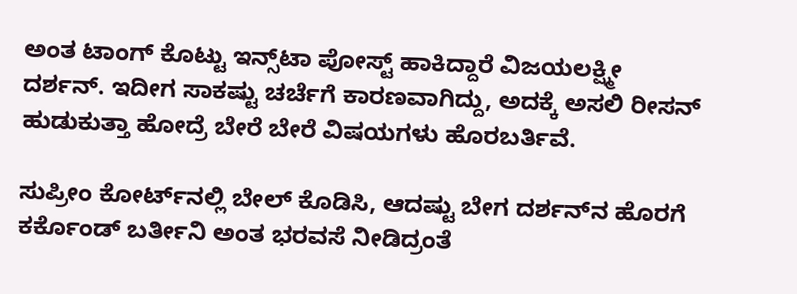ಅಂತ ಟಾಂಗ್ ಕೊಟ್ಟು ಇನ್ಸ್‌ಟಾ ಪೋಸ್ಟ್ ಹಾಕಿದ್ದಾರೆ ವಿಜಯಲಕ್ಷ್ಮೀ ದರ್ಶನ್. ಇದೀಗ ಸಾಕಷ್ಟು ಚರ್ಚೆಗೆ ಕಾರಣವಾಗಿದ್ದು, ಅದಕ್ಕೆ ಅಸಲಿ ರೀಸನ್ ಹುಡುಕುತ್ತಾ ಹೋದ್ರೆ ಬೇರೆ ಬೇರೆ ವಿಷಯಗಳು ಹೊರಬರ್ತಿವೆ.

ಸುಪ್ರೀಂ ಕೋರ್ಟ್‌‌ನಲ್ಲಿ ಬೇಲ್‌‌ ಕೊಡಿಸಿ, ಆದಷ್ಟು ಬೇಗ ದರ್ಶನ್‌‌ನ ಹೊರಗೆ ಕರ್ಕೊಂಡ್ ಬರ್ತೀನಿ ಅಂತ ಭರವಸೆ ನೀಡಿದ್ರಂತೆ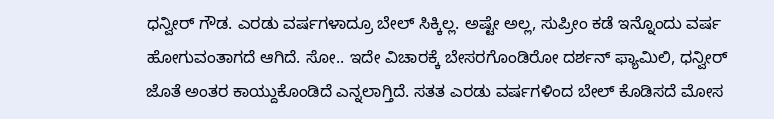ಧನ್ವೀರ್ ಗೌಡ. ಎರಡು ವರ್ಷಗಳಾದ್ರೂ ಬೇಲ್ ಸಿಕ್ಕಿಲ್ಲ. ಅಷ್ಟೇ ಅಲ್ಲ, ಸುಪ್ರೀಂ ಕಡೆ ಇನ್ನೊಂದು ವರ್ಷ ಹೋಗುವಂತಾಗದೆ ಆಗಿದೆ. ಸೋ.. ಇದೇ ವಿಚಾರಕ್ಕೆ ಬೇಸರಗೊಂಡಿರೋ ದರ್ಶನ್ ಫ್ಯಾಮಿಲಿ, ಧನ್ವೀರ್ ಜೊತೆ ಅಂತರ ಕಾಯ್ದುಕೊಂಡಿದೆ ಎನ್ನಲಾಗ್ತಿದೆ. ಸತತ ಎರಡು ವರ್ಷಗಳಿಂದ ಬೇಲ್ ಕೊಡಿಸದೆ ಮೋಸ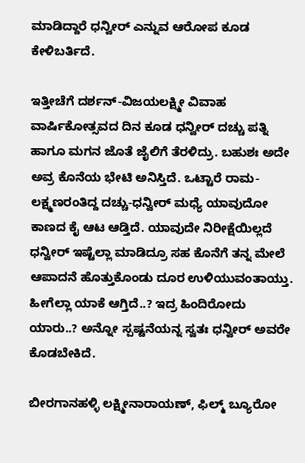ಮಾಡಿದ್ದಾರೆ ಧನ್ವೀರ್ ಎನ್ನುವ ಆರೋಪ ಕೂಡ ಕೇಳಿಬರ್ತಿದೆ.

ಇತ್ತೀಚೆಗೆ ದರ್ಶನ್-ವಿಜಯಲಕ್ಷ್ಮೀ ವಿವಾಹ ವಾರ್ಷಿಕೋತ್ಸವದ ದಿನ ಕೂಡ ಧನ್ವೀರ್ ದಚ್ಚು ಪತ್ನಿ ಹಾಗೂ ಮಗನ ಜೊತೆ ಜೈಲಿಗೆ ತೆರಳಿದ್ರು. ಬಹುಶಃ ಅದೇ ಅವ್ರ ಕೊನೆಯ ಭೇಟಿ ಅನಿಸ್ತಿದೆ. ಒಟ್ಟಾರೆ ರಾಮ-ಲಕ್ಷ್ಮಣರಂತಿದ್ದ ದಚ್ಚು-ಧನ್ವೀರ್ ಮಧ್ಯೆ ಯಾವುದೋ ಕಾಣದ ಕೈ ಆಟ ಆಡ್ತಿದೆ. ಯಾವುದೇ ನಿರೀಕ್ಷೆಯಿಲ್ಲದೆ ಧನ್ವೀರ್ ಇಷ್ಟೆಲ್ಲಾ ಮಾಡಿದ್ರೂ ಸಹ ಕೊನೆಗೆ ತನ್ನ ಮೇಲೆ ಆಪಾದನೆ ಹೊತ್ತುಕೊಂಡು ದೂರ ಉಳಿಯುವಂತಾಯ್ತು. ಹೀಗೆಲ್ಲಾ ಯಾಕೆ ಆಗ್ತಿದೆ..? ಇದ್ರ ಹಿಂದಿರೋದು ಯಾರು..? ಅನ್ನೋ ಸ್ಪಷ್ಟನೆಯನ್ನ ಸ್ವತಃ ಧನ್ವೀರ್ ಅವರೇ ಕೊಡಬೇಕಿದೆ.

ಬೀರಗಾನಹಳ್ಳಿ ಲಕ್ಷ್ಮೀನಾರಾಯಣ್, ಫಿಲ್ಮ್ ಬ್ಯೂರೋ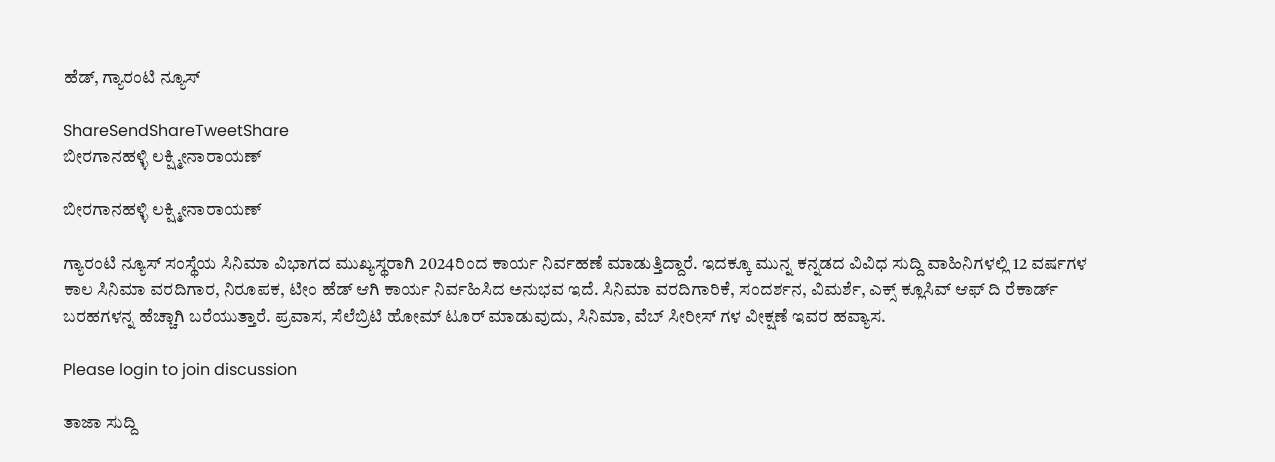ಹೆಡ್, ಗ್ಯಾರಂಟಿ ನ್ಯೂಸ್

ShareSendShareTweetShare
ಬೀರಗಾನಹಳ್ಳಿ ಲಕ್ಷ್ಮೀನಾರಾಯಣ್

ಬೀರಗಾನಹಳ್ಳಿ ಲಕ್ಷ್ಮೀನಾರಾಯಣ್

ಗ್ಯಾರಂಟಿ ನ್ಯೂಸ್ ಸಂಸ್ಥೆಯ ಸಿನಿಮಾ ವಿಭಾಗದ ಮುಖ್ಯಸ್ಥರಾಗಿ 2024ರಿಂದ ಕಾರ್ಯ ನಿರ್ವಹಣೆ ಮಾಡುತ್ತಿದ್ದಾರೆ. ಇದಕ್ಕೂ ಮುನ್ನ ಕನ್ನಡದ ವಿವಿಧ ಸುದ್ದಿ ವಾಹಿನಿಗಳಲ್ಲಿ 12 ವರ್ಷಗಳ ಕಾಲ ಸಿನಿಮಾ ವರದಿಗಾರ, ನಿರೂಪಕ, ಟೀಂ ಹೆಡ್ ಆಗಿ ಕಾರ್ಯ ನಿರ್ವಹಿಸಿದ ಅನುಭವ ಇದೆ. ಸಿನಿಮಾ ವರದಿಗಾರಿಕೆ, ಸಂದರ್ಶನ, ವಿಮರ್ಶೆ, ಎಕ್ಸ್ ಕ್ಲೂಸಿವ್ ಆಫ್ ದಿ ರೆಕಾರ್ಡ್ ಬರಹಗಳನ್ನ ಹೆಚ್ಚಾಗಿ ಬರೆಯುತ್ತಾರೆ. ಪ್ರವಾಸ, ಸೆಲೆಬ್ರಿಟಿ ಹೋಮ್ ಟೂರ್ ಮಾಡುವುದು, ಸಿನಿಮಾ, ವೆಬ್ ಸೀರೀಸ್ ಗಳ ವೀಕ್ಷಣೆ ಇವರ ಹವ್ಯಾಸ.

Please login to join discussion

ತಾಜಾ ಸುದ್ದಿ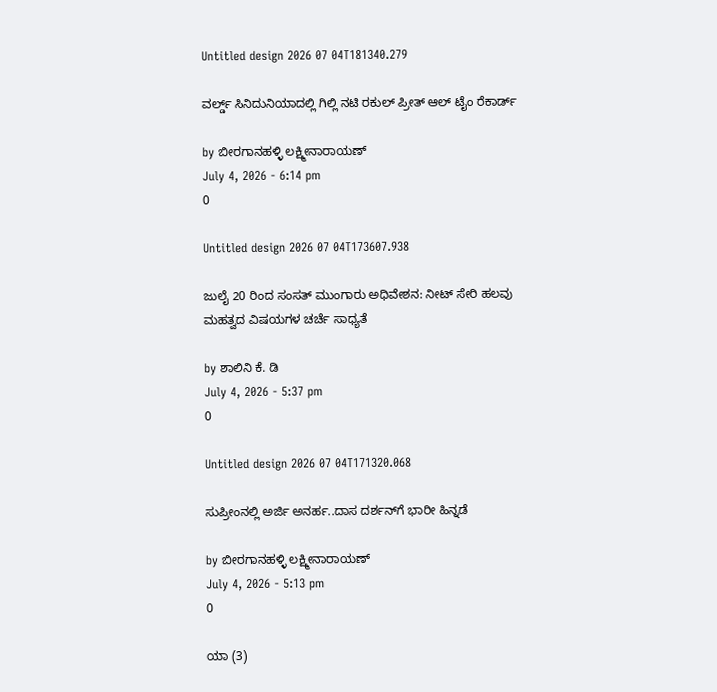Untitled design 2026 07 04T181340.279

ವರ್ಲ್ಡ್ ಸಿನಿದುನಿಯಾದಲ್ಲಿ ಗಿಲ್ಲಿ ನಟಿ ರಕುಲ್ ಪ್ರೀತ್ ಆಲ್‌‌ ಟೈಂ ರೆಕಾರ್ಡ್

by ಬೀರಗಾನಹಳ್ಳಿ ಲಕ್ಷ್ಮೀನಾರಾಯಣ್
July 4, 2026 - 6:14 pm
0

Untitled design 2026 07 04T173607.938

ಜುಲೈ 20 ರಿಂದ ಸಂಸತ್ ಮುಂಗಾರು ಅಧಿವೇಶನ: ನೀಟ್ ಸೇರಿ ಹಲವು ಮಹತ್ವದ ವಿಷಯಗಳ ಚರ್ಚೆ ಸಾಧ್ಯತೆ

by ಶಾಲಿನಿ ಕೆ. ಡಿ
July 4, 2026 - 5:37 pm
0

Untitled design 2026 07 04T171320.068

ಸುಪ್ರೀಂನಲ್ಲಿ ಅರ್ಜಿ ಅನರ್ಹ..ದಾಸ ದರ್ಶನ್‌ಗೆ ಭಾರೀ ಹಿನ್ನಡೆ

by ಬೀರಗಾನಹಳ್ಳಿ ಲಕ್ಷ್ಮೀನಾರಾಯಣ್
July 4, 2026 - 5:13 pm
0

ಯಾ (3)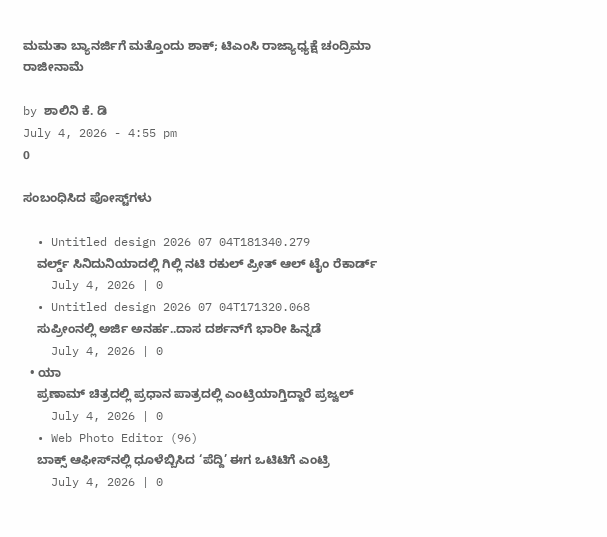ಮಮತಾ ಬ್ಯಾನರ್ಜಿಗೆ ಮತ್ತೊಂದು ಶಾಕ್‌; ಟಿಎಂಸಿ ರಾಜ್ಯಾಧ್ಯಕ್ಷೆ ಚಂದ್ರಿಮಾ ರಾಜೀನಾಮೆ

by ಶಾಲಿನಿ ಕೆ. ಡಿ
July 4, 2026 - 4:55 pm
0

ಸಂಬಂಧಿಸಿದ ಪೋಸ್ಟ್‌ಗಳು

  • Untitled design 2026 07 04T181340.279
    ವರ್ಲ್ಡ್ ಸಿನಿದುನಿಯಾದಲ್ಲಿ ಗಿಲ್ಲಿ ನಟಿ ರಕುಲ್ ಪ್ರೀತ್ ಆಲ್‌‌ ಟೈಂ ರೆಕಾರ್ಡ್
    July 4, 2026 | 0
  • Untitled design 2026 07 04T171320.068
    ಸುಪ್ರೀಂನಲ್ಲಿ ಅರ್ಜಿ ಅನರ್ಹ..ದಾಸ ದರ್ಶನ್‌ಗೆ ಭಾರೀ ಹಿನ್ನಡೆ
    July 4, 2026 | 0
  • ಯಾ
    ಪ್ರಣಾಮ್‌ ಚಿತ್ರದಲ್ಲಿ ಪ್ರಧಾನ ಪಾತ್ರದಲ್ಲಿ ಎಂಟ್ರಿಯಾಗ್ತಿದ್ದಾರೆ ಪ್ರಜ್ವಲ್
    July 4, 2026 | 0
  • Web Photo Editor (96)
    ಬಾಕ್ಸ್ ಆಫೀಸ್‌ನಲ್ಲಿ ಧೂಳೆಬ್ಬಿಸಿದ ‘ಪೆದ್ದಿ’ ಈಗ ಒಟಿಟಿಗೆ ಎಂಟ್ರಿ
    July 4, 2026 | 0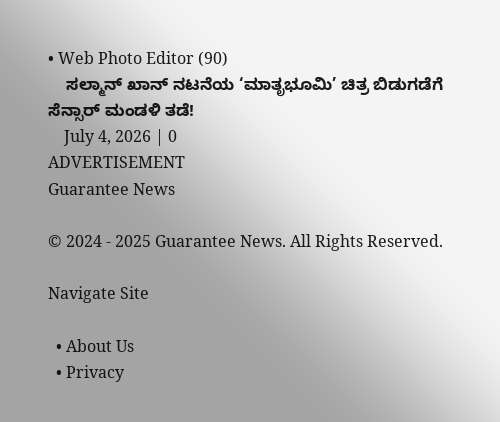• Web Photo Editor (90)
    ಸಲ್ಮಾನ್ ಖಾನ್ ನಟನೆಯ ‘ಮಾತೃಭೂಮಿ’ ಚಿತ್ರ ಬಿಡುಗಡೆಗೆ ಸೆನ್ಸಾರ್ ಮಂಡಳಿ ತಡೆ!
    July 4, 2026 | 0
ADVERTISEMENT
Guarantee News

© 2024 - 2025 Guarantee News. All Rights Reserved.

Navigate Site

  • About Us
  • Privacy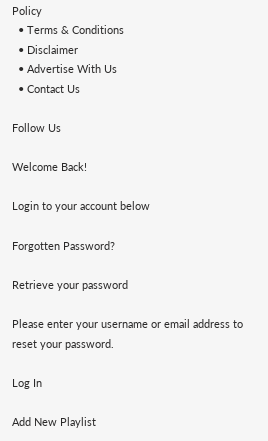Policy
  • Terms & Conditions
  • Disclaimer
  • Advertise With Us
  • Contact Us

Follow Us

Welcome Back!

Login to your account below

Forgotten Password?

Retrieve your password

Please enter your username or email address to reset your password.

Log In

Add New Playlist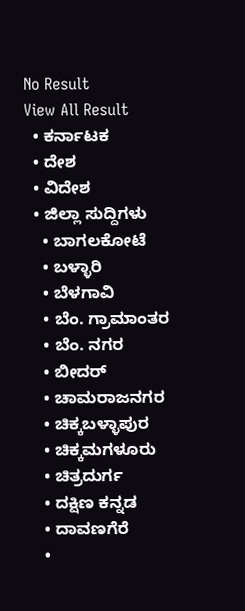No Result
View All Result
  • ಕರ್ನಾಟಕ
  • ದೇಶ
  • ವಿದೇಶ
  • ಜಿಲ್ಲಾ ಸುದ್ದಿಗಳು
    • ಬಾಗಲಕೋಟೆ
    • ಬಳ್ಳಾರಿ
    • ಬೆಳಗಾವಿ
    • ಬೆಂ. ಗ್ರಾಮಾಂತರ
    • ಬೆಂ. ನಗರ
    • ಬೀದರ್
    • ಚಾಮರಾಜನಗರ
    • ಚಿಕ್ಕಬಳ್ಳಾಪುರ
    • ಚಿಕ್ಕಮಗಳೂರು
    • ಚಿತ್ರದುರ್ಗ
    • ದಕ್ಷಿಣ ಕನ್ನಡ
    • ದಾವಣಗೆರೆ
    •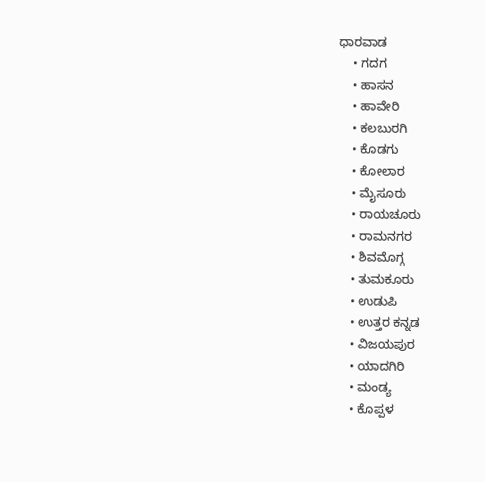ಧಾರವಾಡ
    • ಗದಗ
    • ಹಾಸನ
    • ಹಾವೇರಿ
    • ಕಲಬುರಗಿ
    • ಕೊಡಗು
    • ಕೋಲಾರ
    • ಮೈಸೂರು
    • ರಾಯಚೂರು
    • ರಾಮನಗರ
    • ಶಿವಮೊಗ್ಗ
    • ತುಮಕೂರು
    • ಉಡುಪಿ
    • ಉತ್ತರ ಕನ್ನಡ
    • ವಿಜಯಪುರ
    • ಯಾದಗಿರಿ
    • ಮಂಡ್ಯ
    • ಕೊಪ್ಪಳ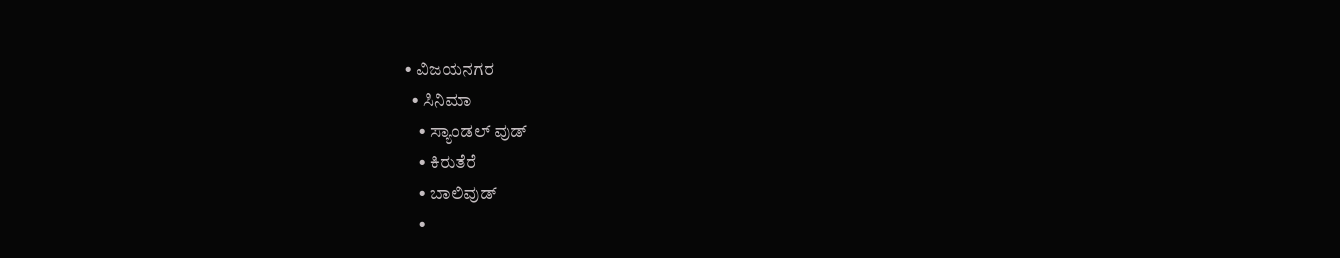• ವಿಜಯನಗರ
  • ಸಿನಿಮಾ
    • ಸ್ಯಾಂಡಲ್ ವುಡ್
    • ಕಿರುತೆರೆ
    • ಬಾಲಿವುಡ್
    •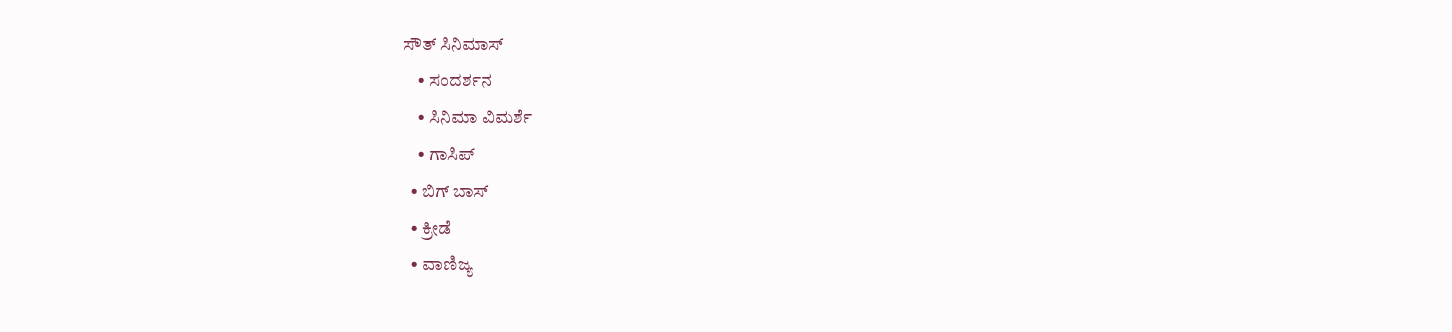ಸೌತ್ ಸಿನಿಮಾಸ್
    • ಸಂದರ್ಶನ
    • ಸಿನಿಮಾ ವಿಮರ್ಶೆ
    • ಗಾಸಿಪ್
  • ಬಿಗ್ ಬಾಸ್
  • ಕ್ರೀಡೆ
  • ವಾಣಿಜ್ಯ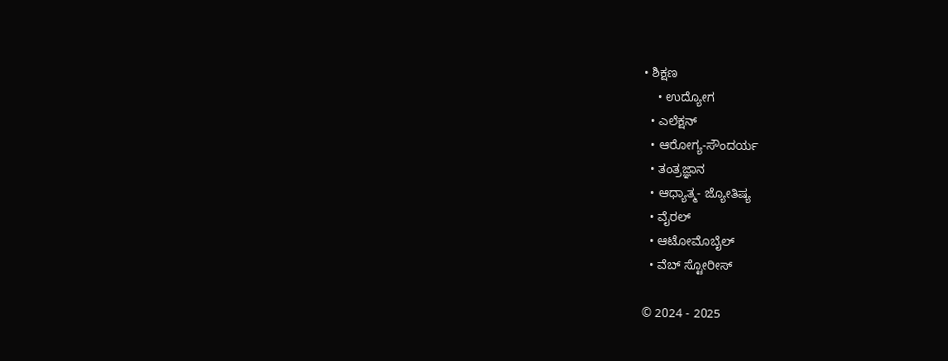• ಶಿಕ್ಷಣ
    • ಉದ್ಯೋಗ
  • ಎಲೆಕ್ಷನ್
  • ಆರೋಗ್ಯ-ಸೌಂದರ್ಯ
  • ತಂತ್ರಜ್ಞಾನ
  • ಆಧ್ಯಾತ್ಮ- ಜ್ಯೋತಿಷ್ಯ
  • ವೈರಲ್
  • ಆಟೋಮೊಬೈಲ್
  • ವೆಬ್ ಸ್ಟೋರೀಸ್

© 2024 - 2025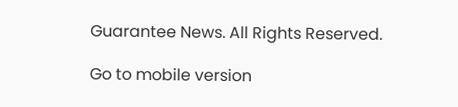Guarantee News. All Rights Reserved.

Go to mobile version